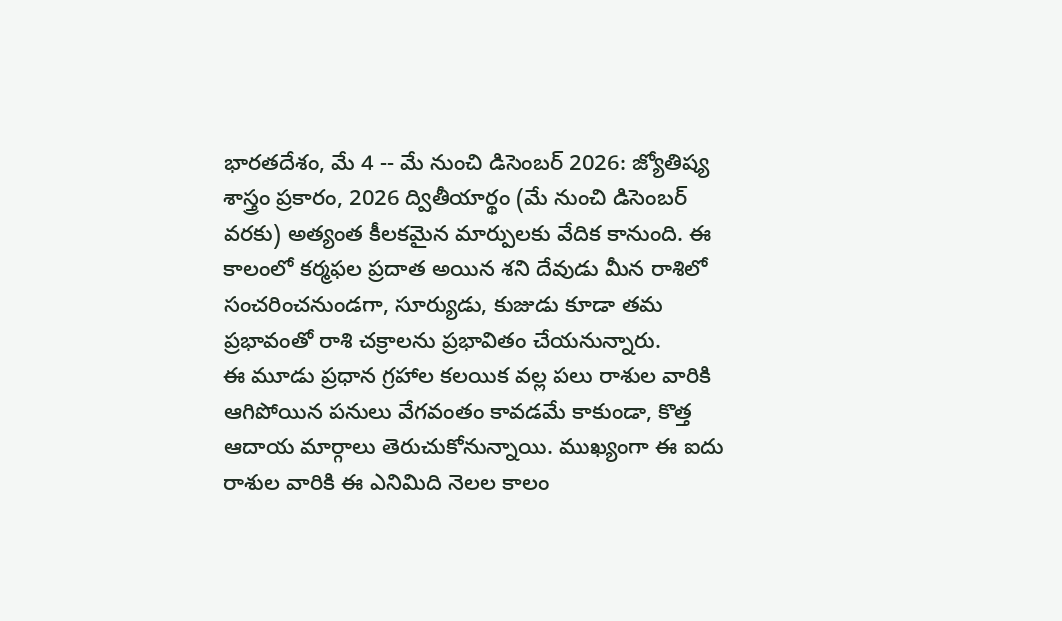భారతదేశం, మే 4 -- మే నుంచి డిసెంబర్ 2026: జ్యోతిష్య శాస్త్రం ప్రకారం, 2026 ద్వితీయార్థం (మే నుంచి డిసెంబర్ వరకు) అత్యంత కీలకమైన మార్పులకు వేదిక కానుంది. ఈ కాలంలో కర్మఫల ప్రదాత అయిన శని దేవుడు మీన రాశిలో సంచరించనుండగా, సూర్యుడు, కుజుడు కూడా తమ ప్రభావంతో రాశి చక్రాలను ప్రభావితం చేయనున్నారు.
ఈ మూడు ప్రధాన గ్రహాల కలయిక వల్ల పలు రాశుల వారికి ఆగిపోయిన పనులు వేగవంతం కావడమే కాకుండా, కొత్త ఆదాయ మార్గాలు తెరుచుకోనున్నాయి. ముఖ్యంగా ఈ ఐదు రాశుల వారికి ఈ ఎనిమిది నెలల కాలం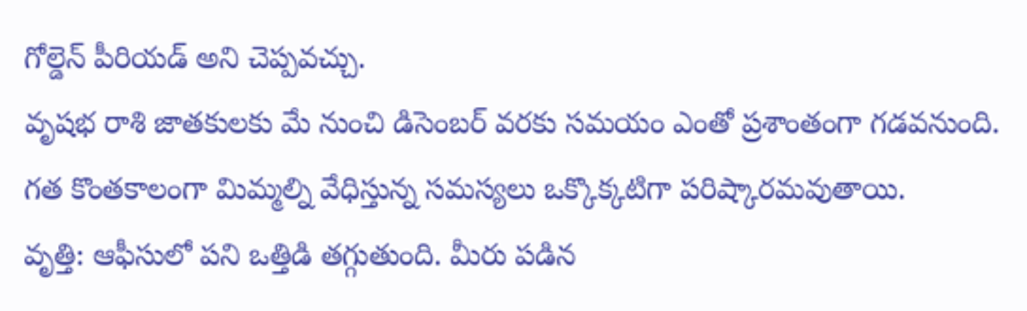గోల్డెన్ పీరియడ్ అని చెప్పవచ్చు.
వృషభ రాశి జాతకులకు మే నుంచి డిసెంబర్ వరకు సమయం ఎంతో ప్రశాంతంగా గడవనుంది. గత కొంతకాలంగా మిమ్మల్ని వేధిస్తున్న సమస్యలు ఒక్కొక్కటిగా పరిష్కారమవుతాయి.
వృత్తి: ఆఫీసులో పని ఒత్తిడి తగ్గుతుంది. మీరు పడిన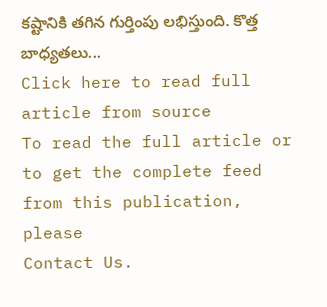కష్టానికి తగిన గుర్తింపు లభిస్తుంది. కొత్త బాధ్యతలు...
Click here to read full article from source
To read the full article or to get the complete feed from this publication, please
Contact Us.